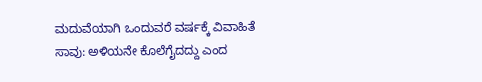ಮದುವೆಯಾಗಿ ಒಂದುವರೆ ವರ್ಷಕ್ಕೆ ವಿವಾಹಿತೆ ಸಾವು: ಅಳಿಯನೇ ಕೊಲೆಗೈದದ್ದು ಎಂದ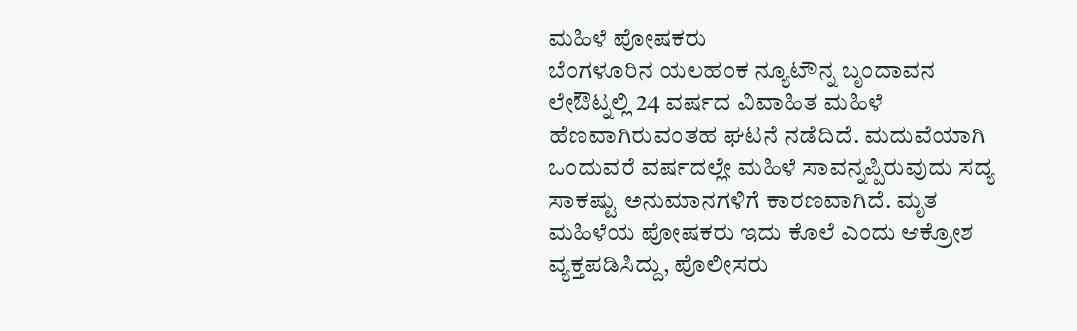ಮಹಿಳೆ ಪೋಷಕರು
ಬೆಂಗಳೂರಿನ ಯಲಹಂಕ ನ್ಯೂಟೌನ್ನ ಬೃಂದಾವನ ಲೇಔಟ್ನಲ್ಲಿ 24 ವರ್ಷದ ವಿವಾಹಿತ ಮಹಿಳೆ ಹೆಣವಾಗಿರುವಂತಹ ಘಟನೆ ನಡೆದಿದೆ. ಮದುವೆಯಾಗಿ ಒಂದುವರೆ ವರ್ಷದಲ್ಲೇ ಮಹಿಳೆ ಸಾವನ್ನಪ್ಪಿರುವುದು ಸದ್ಯ ಸಾಕಷ್ಟು ಅನುಮಾನಗಳಿಗೆ ಕಾರಣವಾಗಿದೆ. ಮೃತ ಮಹಿಳೆಯ ಪೋಷಕರು ಇದು ಕೊಲೆ ಎಂದು ಆಕ್ರೋಶ ವ್ಯಕ್ತಪಡಿಸಿದ್ದು, ಪೊಲೀಸರು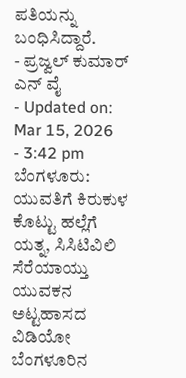ಪತಿಯನ್ನು ಬಂಧಿಸಿದ್ದಾರೆ.
- ಪ್ರಜ್ವಲ್ ಕುಮಾರ್ ಎನ್ ವೈ
- Updated on: Mar 15, 2026
- 3:42 pm
ಬೆಂಗಳೂರು: ಯುವತಿಗೆ ಕಿರುಕುಳ ಕೊಟ್ಟು ಹಲ್ಲೆಗೆ ಯತ್ನ, ಸಿಸಿಟಿವಿಲಿ ಸೆರೆಯಾಯ್ತು ಯುವಕನ ಅಟ್ಟಹಾಸದ ವಿಡಿಯೋ
ಬೆಂಗಳೂರಿನ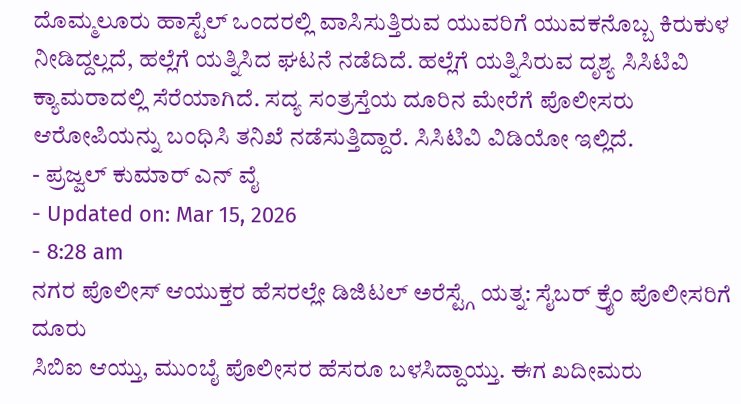ದೊಮ್ಮಲೂರು ಹಾಸ್ಟೆಲ್ ಒಂದರಲ್ಲಿ ವಾಸಿಸುತ್ತಿರುವ ಯುವರಿಗೆ ಯುವಕನೊಬ್ಬ ಕಿರುಕುಳ ನೀಡಿದ್ದಲ್ಲದೆ, ಹಲ್ಲೆಗೆ ಯತ್ನಿಸಿದ ಘಟನೆ ನಡೆದಿದೆ. ಹಲ್ಲೆಗೆ ಯತ್ನಿಸಿರುವ ದೃಶ್ಯ ಸಿಸಿಟಿವಿ ಕ್ಯಾಮರಾದಲ್ಲಿ ಸೆರೆಯಾಗಿದೆ. ಸದ್ಯ ಸಂತ್ರಸ್ತೆಯ ದೂರಿನ ಮೇರೆಗೆ ಪೊಲೀಸರು ಆರೋಪಿಯನ್ನು ಬಂಧಿಸಿ ತನಿಖೆ ನಡೆಸುತ್ತಿದ್ದಾರೆ. ಸಿಸಿಟಿವಿ ವಿಡಿಯೋ ಇಲ್ಲಿದೆ.
- ಪ್ರಜ್ವಲ್ ಕುಮಾರ್ ಎನ್ ವೈ
- Updated on: Mar 15, 2026
- 8:28 am
ನಗರ ಪೊಲೀಸ್ ಆಯುಕ್ತರ ಹೆಸರಲ್ಲೇ ಡಿಜಿಟಲ್ ಅರೆಸ್ಟ್ಗೆ ಯತ್ನ: ಸೈಬರ್ ಕ್ರೈಂ ಪೊಲೀಸರಿಗೆ ದೂರು
ಸಿಬಿಐ ಆಯ್ತು, ಮುಂಬೈ ಪೊಲೀಸರ ಹೆಸರೂ ಬಳಸಿದ್ದಾಯ್ತು. ಈಗ ಖದೀಮರು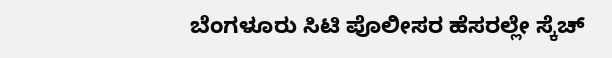ಬೆಂಗಳೂರು ಸಿಟಿ ಪೊಲೀಸರ ಹೆಸರಲ್ಲೇ ಸ್ಕೆಚ್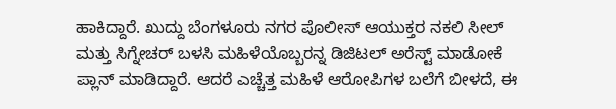ಹಾಕಿದ್ದಾರೆ. ಖುದ್ದು ಬೆಂಗಳೂರು ನಗರ ಪೊಲೀಸ್ ಆಯುಕ್ತರ ನಕಲಿ ಸೀಲ್ ಮತ್ತು ಸಿಗ್ನೇಚರ್ ಬಳಸಿ ಮಹಿಳೆಯೊಬ್ಬರನ್ನ ಡಿಜಿಟಲ್ ಅರೆಸ್ಟ್ ಮಾಡೋಕೆ ಪ್ಲಾನ್ ಮಾಡಿದ್ದಾರೆ. ಆದರೆ ಎಚ್ಚೆತ್ತ ಮಹಿಳೆ ಆರೋಪಿಗಳ ಬಲೆಗೆ ಬೀಳದೆ, ಈ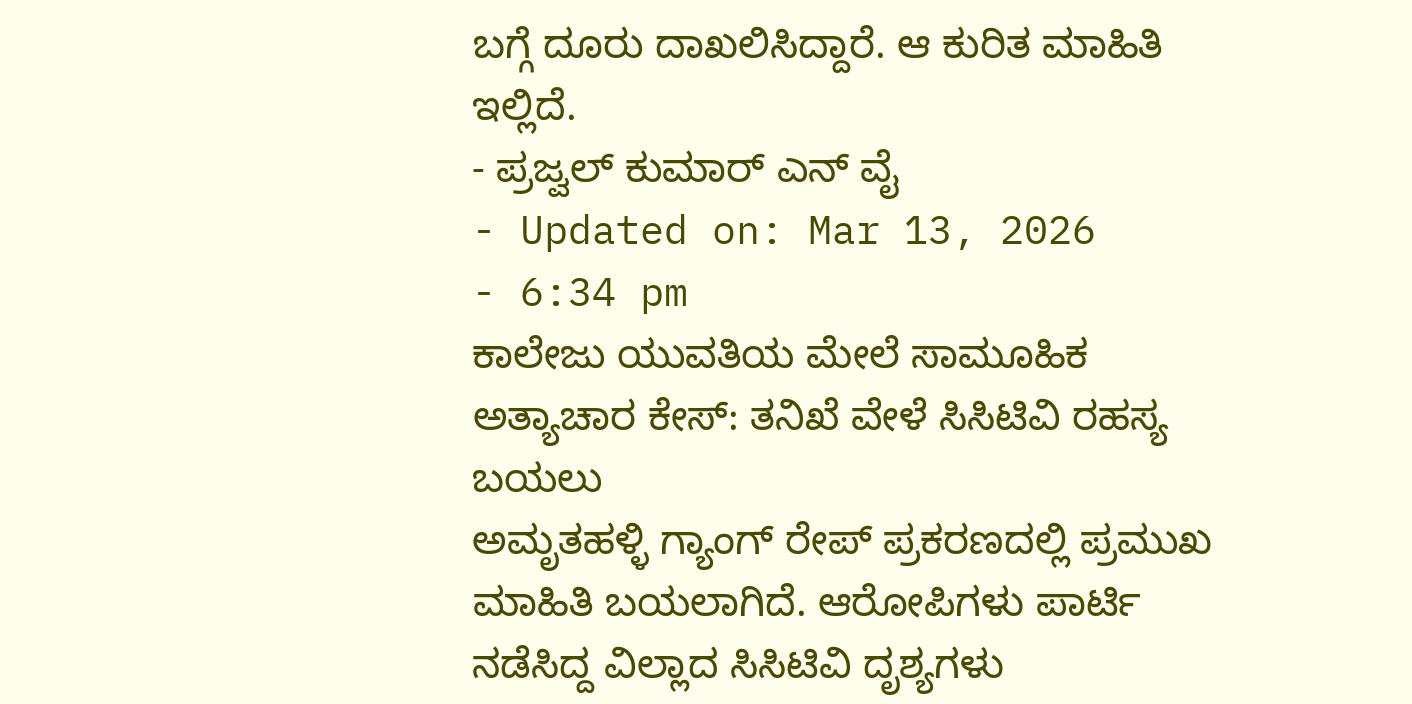ಬಗ್ಗೆ ದೂರು ದಾಖಲಿಸಿದ್ದಾರೆ. ಆ ಕುರಿತ ಮಾಹಿತಿ ಇಲ್ಲಿದೆ.
- ಪ್ರಜ್ವಲ್ ಕುಮಾರ್ ಎನ್ ವೈ
- Updated on: Mar 13, 2026
- 6:34 pm
ಕಾಲೇಜು ಯುವತಿಯ ಮೇಲೆ ಸಾಮೂಹಿಕ ಅತ್ಯಾಚಾರ ಕೇಸ್: ತನಿಖೆ ವೇಳೆ ಸಿಸಿಟಿವಿ ರಹಸ್ಯ ಬಯಲು
ಅಮೃತಹಳ್ಳಿ ಗ್ಯಾಂಗ್ ರೇಪ್ ಪ್ರಕರಣದಲ್ಲಿ ಪ್ರಮುಖ ಮಾಹಿತಿ ಬಯಲಾಗಿದೆ. ಆರೋಪಿಗಳು ಪಾರ್ಟಿ ನಡೆಸಿದ್ದ ವಿಲ್ಲಾದ ಸಿಸಿಟಿವಿ ದೃಶ್ಯಗಳು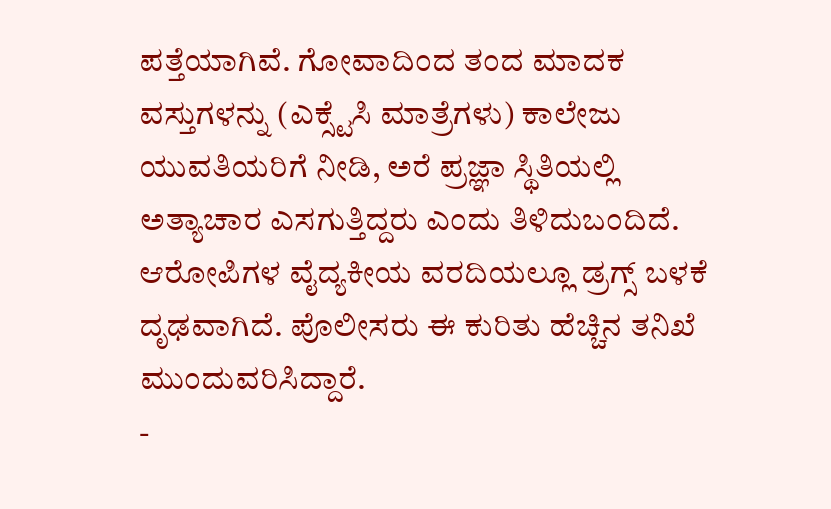ಪತ್ತೆಯಾಗಿವೆ. ಗೋವಾದಿಂದ ತಂದ ಮಾದಕ ವಸ್ತುಗಳನ್ನು (ಎಕ್ಸ್ಟೆಸಿ ಮಾತ್ರೆಗಳು) ಕಾಲೇಜು ಯುವತಿಯರಿಗೆ ನೀಡಿ, ಅರೆ ಪ್ರಜ್ಞಾ ಸ್ಥಿತಿಯಲ್ಲಿ ಅತ್ಯಾಚಾರ ಎಸಗುತ್ತಿದ್ದರು ಎಂದು ತಿಳಿದುಬಂದಿದೆ. ಆರೋಪಿಗಳ ವೈದ್ಯಕೀಯ ವರದಿಯಲ್ಲೂ ಡ್ರಗ್ಸ್ ಬಳಕೆ ದೃಢವಾಗಿದೆ. ಪೊಲೀಸರು ಈ ಕುರಿತು ಹೆಚ್ಚಿನ ತನಿಖೆ ಮುಂದುವರಿಸಿದ್ದಾರೆ.
-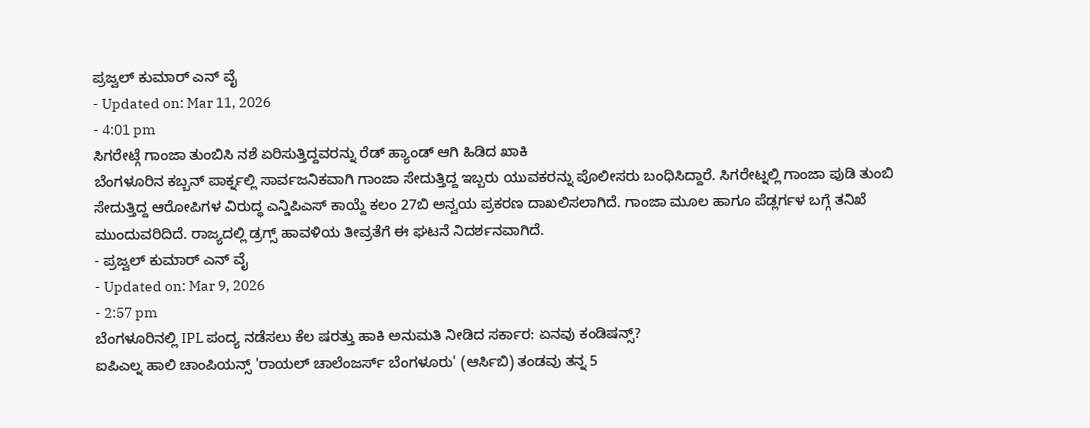ಪ್ರಜ್ವಲ್ ಕುಮಾರ್ ಎನ್ ವೈ
- Updated on: Mar 11, 2026
- 4:01 pm
ಸಿಗರೇಟ್ಗೆ ಗಾಂಜಾ ತುಂಬಿಸಿ ನಶೆ ಏರಿಸುತ್ತಿದ್ದವರನ್ನು ರೆಡ್ ಹ್ಯಾಂಡ್ ಆಗಿ ಹಿಡಿದ ಖಾಕಿ
ಬೆಂಗಳೂರಿನ ಕಬ್ಬನ್ ಪಾರ್ಕ್ನಲ್ಲಿ ಸಾರ್ವಜನಿಕವಾಗಿ ಗಾಂಜಾ ಸೇದುತ್ತಿದ್ದ ಇಬ್ಬರು ಯುವಕರನ್ನು ಪೊಲೀಸರು ಬಂಧಿಸಿದ್ದಾರೆ. ಸಿಗರೇಟ್ನಲ್ಲಿ ಗಾಂಜಾ ಪುಡಿ ತುಂಬಿ ಸೇದುತ್ತಿದ್ದ ಆರೋಪಿಗಳ ವಿರುದ್ಧ ಎನ್ಡಿಪಿಎಸ್ ಕಾಯ್ದೆ ಕಲಂ 27ಬಿ ಅನ್ವಯ ಪ್ರಕರಣ ದಾಖಲಿಸಲಾಗಿದೆ. ಗಾಂಜಾ ಮೂಲ ಹಾಗೂ ಪೆಡ್ಲರ್ಗಳ ಬಗ್ಗೆ ತನಿಖೆ ಮುಂದುವರಿದಿದೆ. ರಾಜ್ಯದಲ್ಲಿ ಡ್ರಗ್ಸ್ ಹಾವಳಿಯ ತೀವ್ರತೆಗೆ ಈ ಘಟನೆ ನಿದರ್ಶನವಾಗಿದೆ.
- ಪ್ರಜ್ವಲ್ ಕುಮಾರ್ ಎನ್ ವೈ
- Updated on: Mar 9, 2026
- 2:57 pm
ಬೆಂಗಳೂರಿನಲ್ಲಿ IPL ಪಂದ್ಯ ನಡೆಸಲು ಕೆಲ ಷರತ್ತು ಹಾಕಿ ಅನುಮತಿ ನೀಡಿದ ಸರ್ಕಾರ: ಏನವು ಕಂಡಿಷನ್ಸ್?
ಐಪಿಎಲ್ನ ಹಾಲಿ ಚಾಂಪಿಯನ್ಸ್ 'ರಾಯಲ್ ಚಾಲೆಂಜರ್ಸ್ ಬೆಂಗಳೂರು' (ಆರ್ಸಿಬಿ) ತಂಡವು ತನ್ನ 5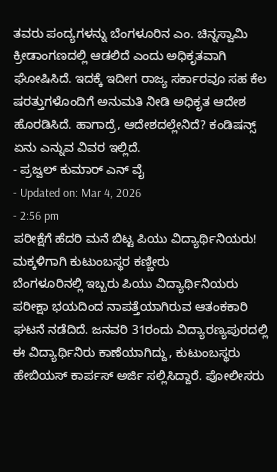ತವರು ಪಂದ್ಯಗಳನ್ನು ಬೆಂಗಳೂರಿನ ಎಂ. ಚಿನ್ನಸ್ವಾಮಿ ಕ್ರೀಡಾಂಗಣದಲ್ಲಿ ಆಡಲಿದೆ ಎಂದು ಅಧಿಕೃತವಾಗಿ ಘೋಷಿಸಿದೆ. ಇದಕ್ಕೆ ಇದೀಗ ರಾಜ್ಯ ಸರ್ಕಾರವೂ ಸಹ ಕೆಲ ಷರತ್ತುಗಳೊಂದಿಗೆ ಅನುಮತಿ ನೀಡಿ ಅಧಿಕೃತ ಆದೇಶ ಹೊರಡಿಸಿದೆ. ಹಾಗಾದ್ರೆ, ಆದೇಶದಲ್ಲೇನಿದೆ? ಕಂಡಿಷನ್ಸ್ ಏನು ಎನ್ನುವ ವಿವರ ಇಲ್ಲಿದೆ.
- ಪ್ರಜ್ವಲ್ ಕುಮಾರ್ ಎನ್ ವೈ
- Updated on: Mar 4, 2026
- 2:56 pm
ಪರೀಕ್ಷೆಗೆ ಹೆದರಿ ಮನೆ ಬಿಟ್ಟ ಪಿಯು ವಿದ್ಯಾರ್ಥಿನಿಯರು! ಮಕ್ಕಳಿಗಾಗಿ ಕುಟುಂಬಸ್ಥರ ಕಣ್ಣೀರು
ಬೆಂಗಳೂರಿನಲ್ಲಿ ಇಬ್ಬರು ಪಿಯು ವಿದ್ಯಾರ್ಥಿನಿಯರು ಪರೀಕ್ಷಾ ಭಯದಿಂದ ನಾಪತ್ತೆಯಾಗಿರುವ ಆತಂಕಕಾರಿ ಘಟನೆ ನಡೆದಿದೆ. ಜನವರಿ 31ರಂದು ವಿದ್ಯಾರಣ್ಯಪುರದಲ್ಲಿ ಈ ವಿದ್ಯಾರ್ಥಿನಿರು ಕಾಣೆಯಾಗಿದ್ದು, ಕುಟುಂಬಸ್ಥರು ಹೇಬಿಯಸ್ ಕಾರ್ಪಸ್ ಅರ್ಜಿ ಸಲ್ಲಿಸಿದ್ದಾರೆ. ಪೋಲೀಸರು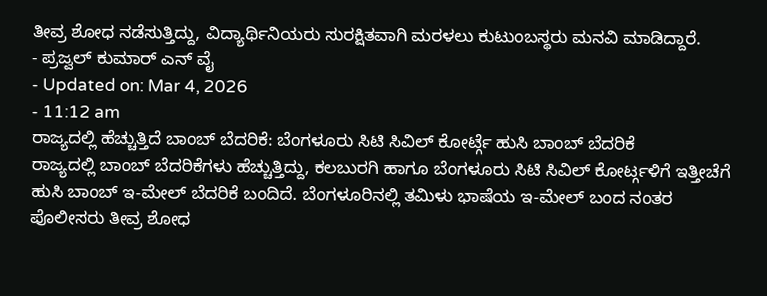ತೀವ್ರ ಶೋಧ ನಡೆಸುತ್ತಿದ್ದು, ವಿದ್ಯಾರ್ಥಿನಿಯರು ಸುರಕ್ಷಿತವಾಗಿ ಮರಳಲು ಕುಟುಂಬಸ್ಥರು ಮನವಿ ಮಾಡಿದ್ದಾರೆ.
- ಪ್ರಜ್ವಲ್ ಕುಮಾರ್ ಎನ್ ವೈ
- Updated on: Mar 4, 2026
- 11:12 am
ರಾಜ್ಯದಲ್ಲಿ ಹೆಚ್ಚುತ್ತಿದೆ ಬಾಂಬ್ ಬೆದರಿಕೆ: ಬೆಂಗಳೂರು ಸಿಟಿ ಸಿವಿಲ್ ಕೋರ್ಟ್ಗೆ ಹುಸಿ ಬಾಂಬ್ ಬೆದರಿಕೆ
ರಾಜ್ಯದಲ್ಲಿ ಬಾಂಬ್ ಬೆದರಿಕೆಗಳು ಹೆಚ್ಚುತ್ತಿದ್ದು, ಕಲಬುರಗಿ ಹಾಗೂ ಬೆಂಗಳೂರು ಸಿಟಿ ಸಿವಿಲ್ ಕೋರ್ಟ್ಗಳಿಗೆ ಇತ್ತೀಚೆಗೆ ಹುಸಿ ಬಾಂಬ್ ಇ-ಮೇಲ್ ಬೆದರಿಕೆ ಬಂದಿದೆ. ಬೆಂಗಳೂರಿನಲ್ಲಿ ತಮಿಳು ಭಾಷೆಯ ಇ-ಮೇಲ್ ಬಂದ ನಂತರ ಪೊಲೀಸರು ತೀವ್ರ ಶೋಧ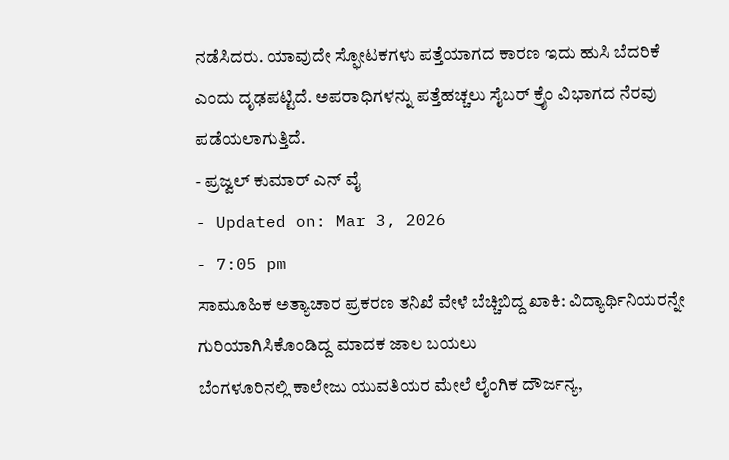ನಡೆಸಿದರು. ಯಾವುದೇ ಸ್ಫೋಟಕಗಳು ಪತ್ತೆಯಾಗದ ಕಾರಣ ಇದು ಹುಸಿ ಬೆದರಿಕೆ ಎಂದು ದೃಢಪಟ್ಟಿದೆ. ಅಪರಾಧಿಗಳನ್ನು ಪತ್ತೆಹಚ್ಚಲು ಸೈಬರ್ ಕ್ರೈಂ ವಿಭಾಗದ ನೆರವು ಪಡೆಯಲಾಗುತ್ತಿದೆ.
- ಪ್ರಜ್ವಲ್ ಕುಮಾರ್ ಎನ್ ವೈ
- Updated on: Mar 3, 2026
- 7:05 pm
ಸಾಮೂಹಿಕ ಅತ್ಯಾಚಾರ ಪ್ರಕರಣ ತನಿಖೆ ವೇಳೆ ಬೆಚ್ಚಿಬಿದ್ದ ಖಾಕಿ: ವಿದ್ಯಾರ್ಥಿನಿಯರನ್ನೇ ಗುರಿಯಾಗಿಸಿಕೊಂಡಿದ್ದ ಮಾದಕ ಜಾಲ ಬಯಲು
ಬೆಂಗಳೂರಿನಲ್ಲಿ ಕಾಲೇಜು ಯುವತಿಯರ ಮೇಲೆ ಲೈಂಗಿಕ ದೌರ್ಜನ್ಯ,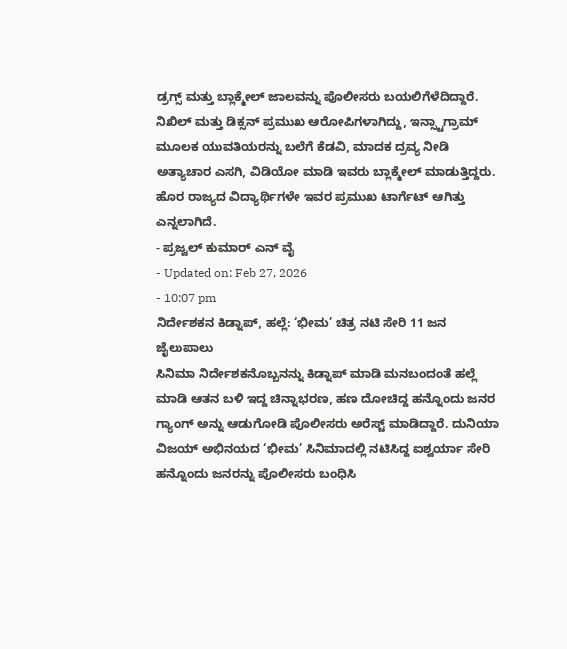ಡ್ರಗ್ಸ್ ಮತ್ತು ಬ್ಲಾಕ್ಮೇಲ್ ಜಾಲವನ್ನು ಪೊಲೀಸರು ಬಯಲಿಗೆಳೆದಿದ್ದಾರೆ. ನಿಖಿಲ್ ಮತ್ತು ಡಿಕ್ಸನ್ ಪ್ರಮುಖ ಆರೋಪಿಗಳಾಗಿದ್ದು, ಇನ್ಸ್ಟಾಗ್ರಾಮ್ ಮೂಲಕ ಯುವತಿಯರನ್ನು ಬಲೆಗೆ ಕೆಡವಿ, ಮಾದಕ ದ್ರವ್ಯ ನೀಡಿ ಅತ್ಯಾಚಾರ ಎಸಗಿ, ವಿಡಿಯೋ ಮಾಡಿ ಇವರು ಬ್ಲಾಕ್ಮೇಲ್ ಮಾಡುತ್ತಿದ್ದರು. ಹೊರ ರಾಜ್ಯದ ವಿದ್ಯಾರ್ಥಿಗಳೇ ಇವರ ಪ್ರಮುಖ ಟಾರ್ಗೆಟ್ ಆಗಿತ್ತು ಎನ್ನಲಾಗಿದೆ.
- ಪ್ರಜ್ವಲ್ ಕುಮಾರ್ ಎನ್ ವೈ
- Updated on: Feb 27, 2026
- 10:07 pm
ನಿರ್ದೇಶಕನ ಕಿಡ್ನಾಪ್, ಹಲ್ಲೆ: ‘ಭೀಮ’ ಚಿತ್ರ ನಟಿ ಸೇರಿ 11 ಜನ ಜೈಲುಪಾಲು
ಸಿನಿಮಾ ನಿರ್ದೇಶಕನೊಬ್ಬನನ್ನು ಕಿಡ್ನಾಪ್ ಮಾಡಿ ಮನಬಂದಂತೆ ಹಲ್ಲೆ ಮಾಡಿ ಆತನ ಬಳಿ ಇದ್ದ ಚಿನ್ನಾಭರಣ, ಹಣ ದೋಚಿದ್ದ ಹನ್ನೊಂದು ಜನರ ಗ್ಯಾಂಗ್ ಅನ್ನು ಆಡುಗೋಡಿ ಪೊಲೀಸರು ಅರೆಸ್ಟ್ ಮಾಡಿದ್ದಾರೆ. ದುನಿಯಾ ವಿಜಯ್ ಅಭಿನಯದ ‘ಭೀಮ’ ಸಿನಿಮಾದಲ್ಲಿ ನಟಿಸಿದ್ದ ಐಶ್ವರ್ಯಾ ಸೇರಿ ಹನ್ನೊಂದು ಜನರನ್ನು ಪೊಲೀಸರು ಬಂಧಿಸಿ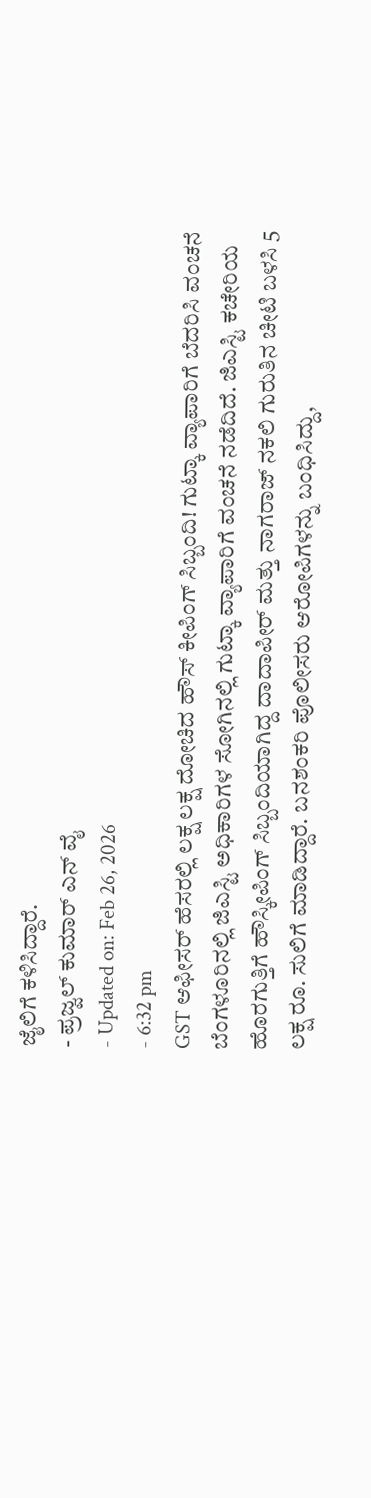ಜೈಲಿಗೆ ಕಳಿಸಿದ್ದಾರೆ.
- ಪ್ರಜ್ವಲ್ ಕುಮಾರ್ ಎನ್ ವೈ
- Updated on: Feb 26, 2026
- 6:32 pm
GST ಆಫೀಸರ್ ಹೆಸರಲ್ಲಿ ಲಕ್ಷ ಲಕ್ಷ ದೋಚಿದ ಹೌಸ್ ಕೀಪಿಂಗ್ ಸಿಬ್ಬಂದಿ! ಗುಟ್ಕಾ ವ್ಯಾಪಾರಿಗೆ ಬೆದರಿಸಿ ವಂಚನೆ
ಬೆಂಗಳೂರಿನಲ್ಲಿ ಜಿಎಸ್ಟಿ ಅಧಿಕಾರಿಗಳ ಸೋಗಿನಲ್ಲಿ ಗುಟ್ಕಾ ವ್ಯಾಪಾರಿಗೆ ವಂಚನೆ ನಡೆದಿದೆ. ಜಿಎಸ್ಟಿ ಕಚೇರಿಯ ಹೊರಗುತ್ತಿಗೆ ಹೌಸ್ಕೀಪಿಂಗ್ ಸಿಬ್ಬಂದಿಯಾಗಿದ್ದ ದಾದಾಪೀರ್ ಮತ್ತು ನಾಗರಾಜ್ ನಕಲಿ ಗುರುತಿನ ಚೀಟಿ ಬಳಸಿ 5 ಲಕ್ಷ ರೂ. ಸುಲಿಗೆ ಮಾಡಿದ್ದಾರೆ. ಬನಶಂಕರಿ ಪೊಲೀಸರು ಆರೋಪಿಗಳನ್ನು ಬಂಧಿಸಿದ್ದು,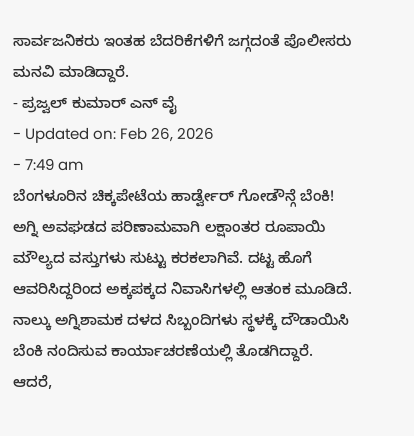ಸಾರ್ವಜನಿಕರು ಇಂತಹ ಬೆದರಿಕೆಗಳಿಗೆ ಜಗ್ಗದಂತೆ ಪೊಲೀಸರು ಮನವಿ ಮಾಡಿದ್ದಾರೆ.
- ಪ್ರಜ್ವಲ್ ಕುಮಾರ್ ಎನ್ ವೈ
- Updated on: Feb 26, 2026
- 7:49 am
ಬೆಂಗಳೂರಿನ ಚಿಕ್ಕಪೇಟೆಯ ಹಾರ್ಡ್ವೇರ್ ಗೋಡೌನ್ಗೆ ಬೆಂಕಿ!
ಅಗ್ನಿ ಅವಘಡದ ಪರಿಣಾಮವಾಗಿ ಲಕ್ಷಾಂತರ ರೂಪಾಯಿ ಮೌಲ್ಯದ ವಸ್ತುಗಳು ಸುಟ್ಟು ಕರಕಲಾಗಿವೆ. ದಟ್ಟ ಹೊಗೆ ಆವರಿಸಿದ್ದರಿಂದ ಅಕ್ಕಪಕ್ಕದ ನಿವಾಸಿಗಳಲ್ಲಿ ಆತಂಕ ಮೂಡಿದೆ. ನಾಲ್ಕು ಅಗ್ನಿಶಾಮಕ ದಳದ ಸಿಬ್ಬಂದಿಗಳು ಸ್ಥಳಕ್ಕೆ ದೌಡಾಯಿಸಿ ಬೆಂಕಿ ನಂದಿಸುವ ಕಾರ್ಯಾಚರಣೆಯಲ್ಲಿ ತೊಡಗಿದ್ದಾರೆ. ಆದರೆ,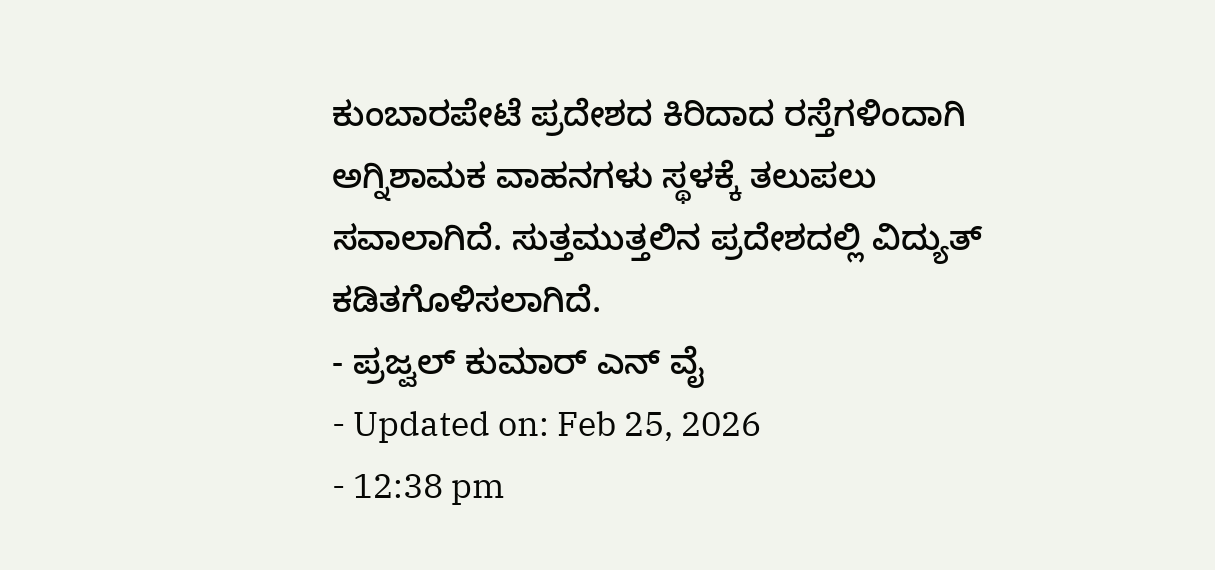ಕುಂಬಾರಪೇಟೆ ಪ್ರದೇಶದ ಕಿರಿದಾದ ರಸ್ತೆಗಳಿಂದಾಗಿ ಅಗ್ನಿಶಾಮಕ ವಾಹನಗಳು ಸ್ಥಳಕ್ಕೆ ತಲುಪಲು ಸವಾಲಾಗಿದೆ. ಸುತ್ತಮುತ್ತಲಿನ ಪ್ರದೇಶದಲ್ಲಿ ವಿದ್ಯುತ್ ಕಡಿತಗೊಳಿಸಲಾಗಿದೆ.
- ಪ್ರಜ್ವಲ್ ಕುಮಾರ್ ಎನ್ ವೈ
- Updated on: Feb 25, 2026
- 12:38 pm